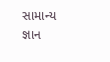સામાન્ય જ્ઞાન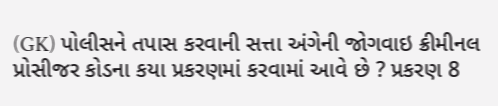(GK) પોલીસને તપાસ કરવાની સત્તા અંગેની જોગવાઇ ક્રીમીનલ પ્રોસીજર કોડના કયા પ્રકરણમાં કરવામાં આવે છે ? પ્રકરણ 8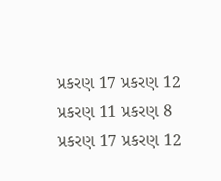પ્રકરણ 17 પ્રકરણ 12 પ્રકરણ 11 પ્રકરણ 8 પ્રકરણ 17 પ્રકરણ 12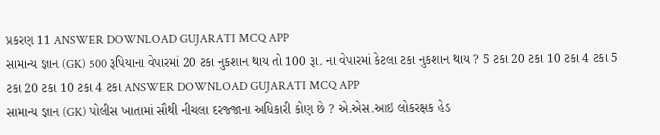પ્રકરણ 11 ANSWER DOWNLOAD GUJARATI MCQ APP
સામાન્ય જ્ઞાન (GK) 500 રૂપિયાના વેપારમાં 20 ટકા નુકશાન થાય તો 100 રૂા. ના વેપારમાં કેટલા ટકા નુકશાન થાય ? 5 ટકા 20 ટકા 10 ટકા 4 ટકા 5 ટકા 20 ટકા 10 ટકા 4 ટકા ANSWER DOWNLOAD GUJARATI MCQ APP
સામાન્ય જ્ઞાન (GK) પોલીસ ખાતામાં સૌથી નીચલા દરજ્જાના અધિકારી કોણ છે ? એ.એસ.આઇ લોકરક્ષક હેડ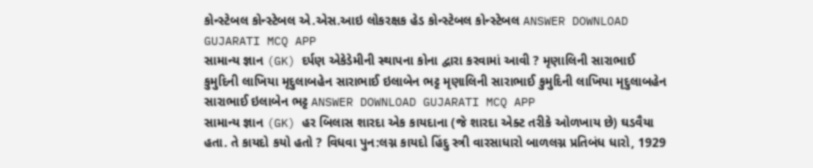કોન્સ્ટેબલ કોન્સ્ટેબલ એ.એસ.આઇ લોકરક્ષક હેડ કોન્સ્ટેબલ કોન્સ્ટેબલ ANSWER DOWNLOAD GUJARATI MCQ APP
સામાન્ય જ્ઞાન (GK) દર્પણ એકેડેમીની સ્થાપના કોના દ્વારા કરવામાં આવી ? મૃણાલિની સારાભાઈ કુમુદિની લાખિયા મૃદુલાબહેન સારાભાઈ ઇલાબેન ભટ્ટ મૃણાલિની સારાભાઈ કુમુદિની લાખિયા મૃદુલાબહેન સારાભાઈ ઇલાબેન ભટ્ટ ANSWER DOWNLOAD GUJARATI MCQ APP
સામાન્ય જ્ઞાન (GK) હર બિલાસ શારદા એક કાયદાના (જે શારદા એક્ટ તરીકે ઓળખાય છે) ઘડવૈયા હતા. તે કાયદો કયો હતો ? વિધવા પુન:લગ્ન કાયદો હિંદુ સ્ત્રી વારસાધારો બાળલગ્ન પ્રતિબંધ ધારો, 1929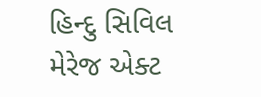હિન્દુ સિવિલ મેરેજ એક્ટ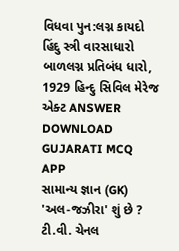વિધવા પુન:લગ્ન કાયદો હિંદુ સ્ત્રી વારસાધારો બાળલગ્ન પ્રતિબંધ ધારો, 1929 હિન્દુ સિવિલ મેરેજ એક્ટ ANSWER DOWNLOAD GUJARATI MCQ APP
સામાન્ય જ્ઞાન (GK) 'અલ-જઝીરા' શું છે ? ટી.વી. ચેનલ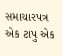સમાચારપત્ર એક ટાપુ એક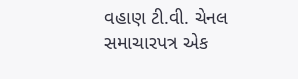વહાણ ટી.વી. ચેનલ સમાચારપત્ર એક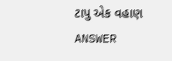ટાપુ એક વહાણ ANSWER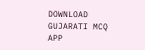DOWNLOAD GUJARATI MCQ APP